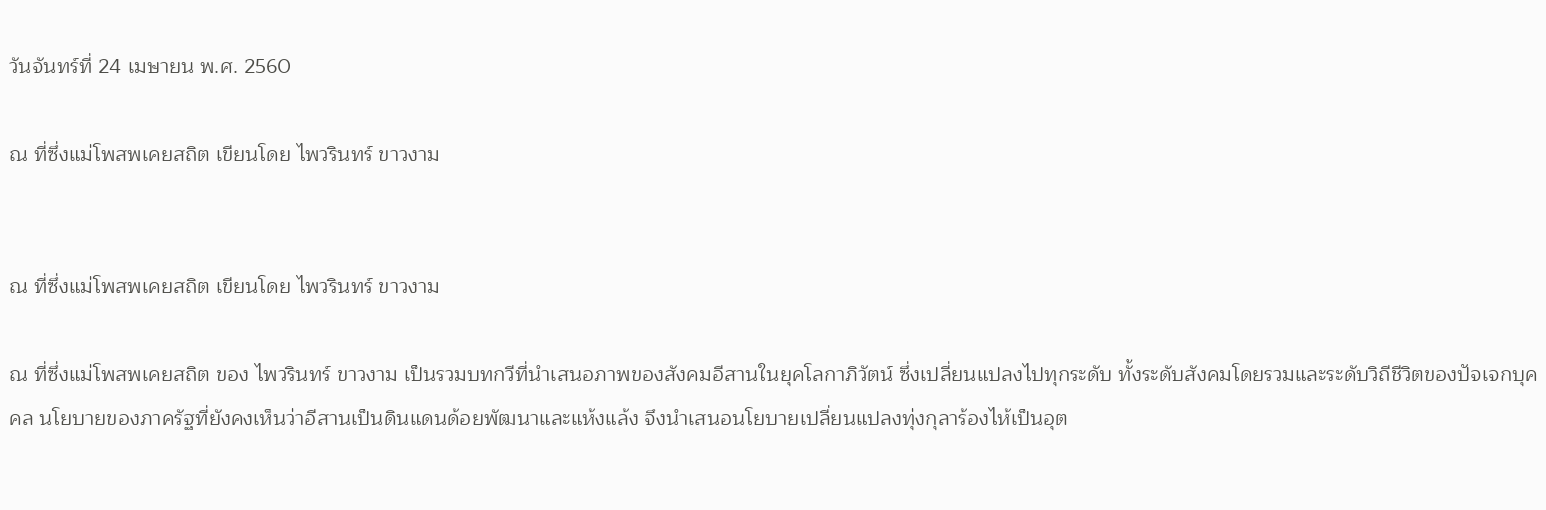วันจันทร์ที่ 24 เมษายน พ.ศ. 2560

ณ ที่ซึ่งแม่โพสพเคยสถิต เขียนโดย ไพวรินทร์ ขาวงาม


ณ ที่ซึ่งแม่โพสพเคยสถิต เขียนโดย ไพวรินทร์ ขาวงาม

ณ ที่ซึ่งแม่โพสพเคยสถิต ของ ไพวรินทร์ ขาวงาม เป็นรวมบทกวีที่นำเสนอภาพของสังคมอีสานในยุคโลกาภิวัตน์ ซึ่งเปลี่ยนแปลงไปทุกระดับ ทั้งระดับสังคมโดยรวมและระดับวิถีชีวิตของปัจเจกบุคคล นโยบายของภาครัฐที่ยังคงเห็นว่าอีสานเป็นดินแดนด้อยพัฒนาและแห้งแล้ง จึงนำเสนอนโยบายเปลี่ยนแปลงทุ่งกุลาร้องไห้เป็นอุต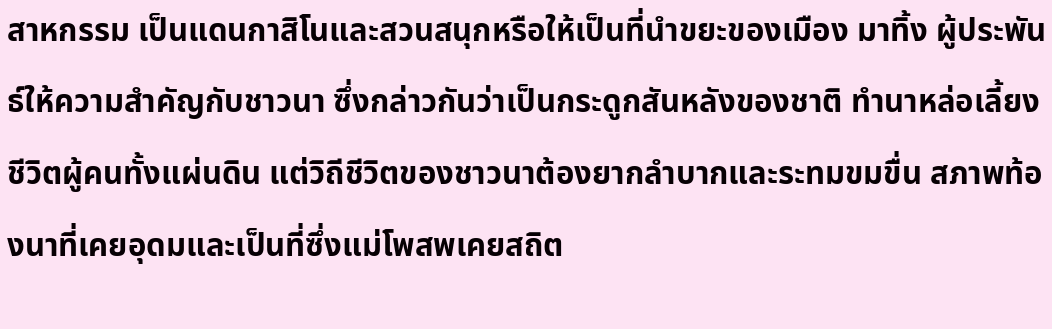สาหกรรม เป็นแดนกาสิโนและสวนสนุกหรือให้เป็นที่นำขยะของเมือง มาทิ้ง ผู้ประพันธ์ให้ความสำคัญกับชาวนา ซึ่งกล่าวกันว่าเป็นกระดูกสันหลังของชาติ ทำนาหล่อเลี้ยงชีวิตผู้คนทั้งแผ่นดิน แต่วิถีชีวิตของชาวนาต้องยากลำบากและระทมขมขื่น สภาพท้องนาที่เคยอุดมและเป็นที่ซึ่งแม่โพสพเคยสถิต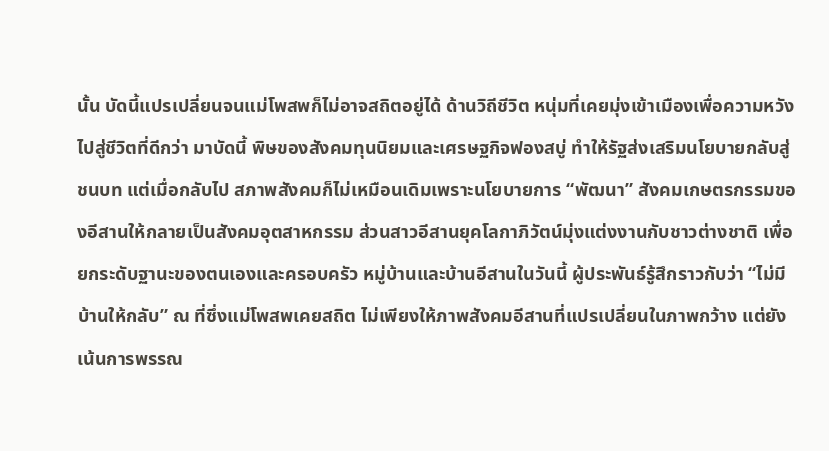นั้น บัดนี้แปรเปลี่ยนจนแม่โพสพก็ไม่อาจสถิตอยู่ได้ ด้านวิถีชีวิต หนุ่มที่เคยมุ่งเข้าเมืองเพื่อความหวังไปสู่ชีวิตที่ดีกว่า มาบัดนี้ พิษของสังคมทุนนิยมและเศรษฐกิจฟองสบู่ ทำให้รัฐส่งเสริมนโยบายกลับสู่ชนบท แต่เมื่อกลับไป สภาพสังคมก็ไม่เหมือนเดิมเพราะนโยบายการ “พัฒนา” สังคมเกษตรกรรมของอีสานให้กลายเป็นสังคมอุตสาหกรรม ส่วนสาวอีสานยุคโลกาภิวัตน์มุ่งแต่งงานกับชาวต่างชาติ เพื่อยกระดับฐานะของตนเองและครอบครัว หมู่บ้านและบ้านอีสานในวันนี้ ผู้ประพันธ์รู้สึกราวกับว่า “ไม่มีบ้านให้กลับ” ณ ที่ซึ่งแม่โพสพเคยสถิต ไม่เพียงให้ภาพสังคมอีสานที่แปรเปลี่ยนในภาพกว้าง แต่ยังเน้นการพรรณ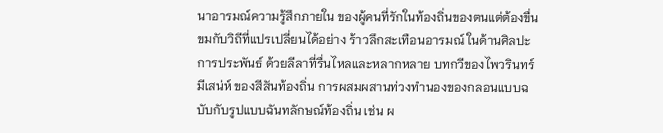นาอารมณ์ความรู้สึกภายใน ของผู้คนที่รักในท้องถิ่นของตนแต่ต้องขื่นขมกับวิถีที่แปรเปลี่ยนได้อย่าง ร้าวลึกสะเทือนอารมณ์ ในด้านศิลปะการประพันธ์ ด้วยลีลาที่รื่นไหลและหลากหลาย บทกวีของไพวรินทร์มีเสน่ห์ ของสีสันท้องถิ่น การผสมผสานท่วงทำนองของกลอนแบบฉบับกับรูปแบบฉันทลักษณ์ท้องถิ่น เช่น ผ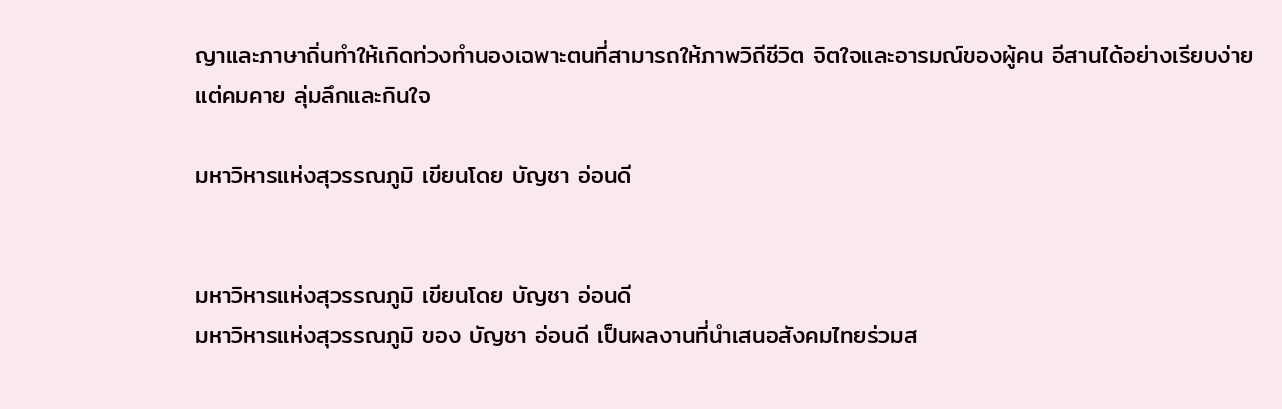ญาและภาษาถิ่นทำให้เกิดท่วงทำนองเฉพาะตนที่สามารถให้ภาพวิถีชีวิต จิตใจและอารมณ์ของผู้คน อีสานได้อย่างเรียบง่าย แต่คมคาย ลุ่มลึกและกินใจ

มหาวิหารแห่งสุวรรณภูมิ เขียนโดย บัญชา อ่อนดี


มหาวิหารแห่งสุวรรณภูมิ เขียนโดย บัญชา อ่อนดี
มหาวิหารแห่งสุวรรณภูมิ ของ บัญชา อ่อนดี เป็นผลงานที่นำเสนอสังคมไทยร่วมส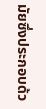มัยซึ่งประกอบด้ว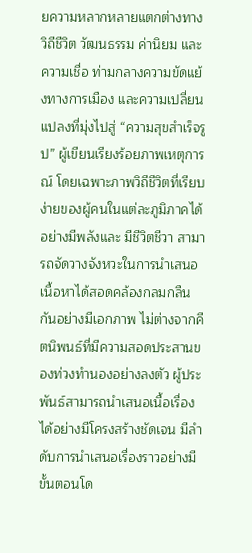ยความหลากหลายแตกต่างทาง วิถีชีวิต วัฒนธรรม ค่านิยม และความเชื่อ ท่ามกลางความขัดแย้งทางการเมือง และความเปลี่ยนแปลงที่มุ่งไปสู่ “ความสุขสำเร็จรูป” ผู้เขียนเรียงร้อยภาพเหตุการณ์ โดยเฉพาะภาพวิถีชีวิตที่เรียบง่ายของผู้คนในแต่ละภูมิภาคได้อย่างมีพลังและ มีชีวิตชีวา สามารถจัดวางจังหวะในการนำเสนอเนื้อหาได้สอดคล้องกลมกลืนกันอย่างมีเอกภาพ ไม่ต่างจากคีตนิพนธ์ที่มีความสอดประสานของท่วงทำนองอย่างลงตัว ผู้ประพันธ์สามารถนำเสนอเนื้อเรื่องได้อย่างมีโครงสร้างชัดเจน มีลำดับการนำเสนอเรื่องราวอย่างมีขั้นตอนโด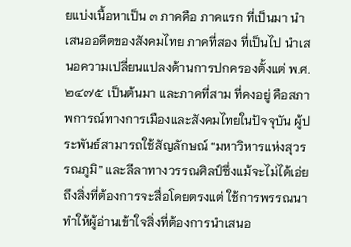ยแบ่งเนื้อหาเป็น ๓ ภาคคือ ภาคแรก ที่เป็นมา นำเสนออดีตของสังคมไทย ภาคที่สอง ที่เป็นไป นำเสนอความเปลี่ยนแปลงด้านการปกครองตั้งแต่ พ.ศ. ๒๔๗๕ เป็นต้นมา และภาคที่สาม ที่คงอยู่ คือสภาพการณ์ทางการเมืองและสังคมไทยในปัจจุบัน ผู้ประพันธ์สามารถใช้สัญลักษณ์ “มหาวิหารแห่งสุวรรณภูมิ” และลีลาทางวรรณศิลป์ซึ่งแม้จะไม่ได้เอ่ยถึงสิ่งที่ต้องการจะสื่อโดยตรงแต่ ใช้การพรรณนา ทำให้ผู้อ่านเข้าใจสิ่งที่ต้องการนำเสนอ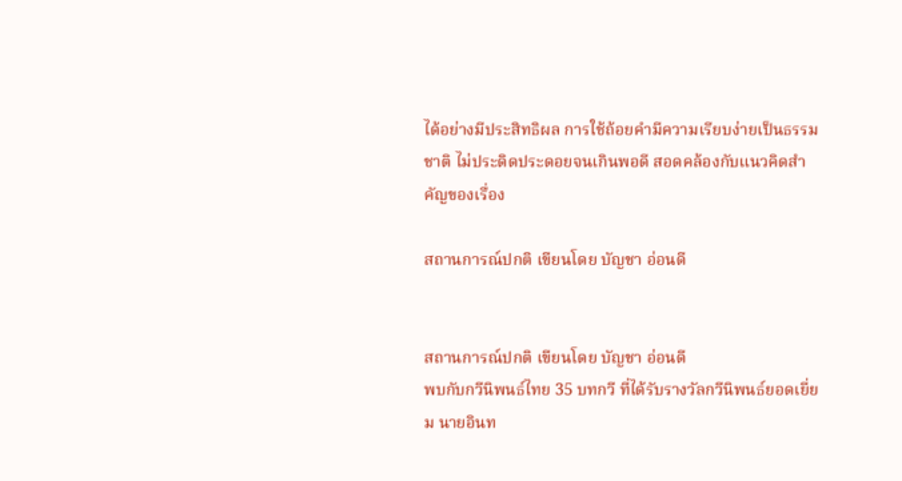ได้อย่างมีประสิทธิผล การใช้ถ้อยคำมีความเรียบง่ายเป็นธรรมชาติ ไม่ประดิดประดอยจนเกินพอดี สอดคล้องกับแนวคิดสำคัญของเรื่อง

สถานการณ์ปกติ เขียนโดย บัญชา อ่อนดี


สถานการณ์ปกติ เขียนโดย บัญชา อ่อนดี
พบกับกวีนิพนธ์ไทย 35 บทกวี ที่ได้รับรางวัลกวีนิพนธ์ยอดเยี่ยม นายอินท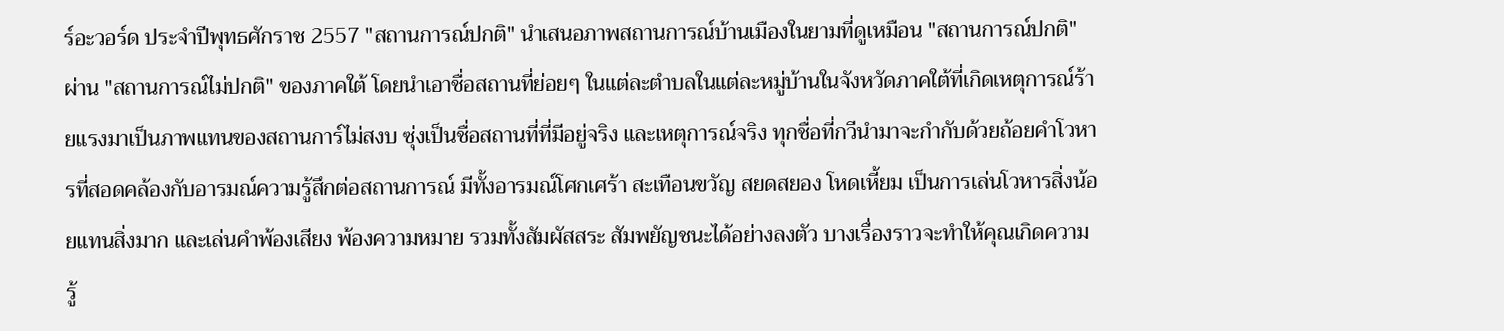ร์อะวอร์ด ประจำปีพุทธศักราช 2557 "สถานการณ์ปกติ" นำเสนอภาพสถานการณ์บ้านเมืองในยามที่ดูเหมือน "สถานการณ์ปกติ" ผ่าน "สถานการณ์ไม่ปกติ" ของภาคใต้ โดยนำเอาชื่อสถานที่ย่อยๆ ในแต่ละตำบลในแต่ละหมู่บ้านในจังหวัดภาคใต้ที่เกิดเหตุการณ์ร้ายแรงมาเป็นภาพแทนของสถานการ์ไม่สงบ ซุ่งเป็นชื่อสถานที่ที่มีอยู่จริง และเหตุการณ์จริง ทุกชื่อที่กวีนำมาจะกำกับด้วยถ้อยคำโวหารที่สอดคล้องกับอารมณ์ความรู้สึกต่อสถานการณ์ มีทั้งอารมณ์โศกเศร้า สะเทือนขวัญ สยดสยอง โหดเหี้ยม เป็นการเล่นโวหารสิ่งน้อยแทนสิ่งมาก และเล่นคำพ้องเสียง พ้องความหมาย รวมทั้งสัมผัสสระ สัมพยัญชนะได้อย่างลงตัว บางเรื่องราวจะทำให้คุณเกิดความรู้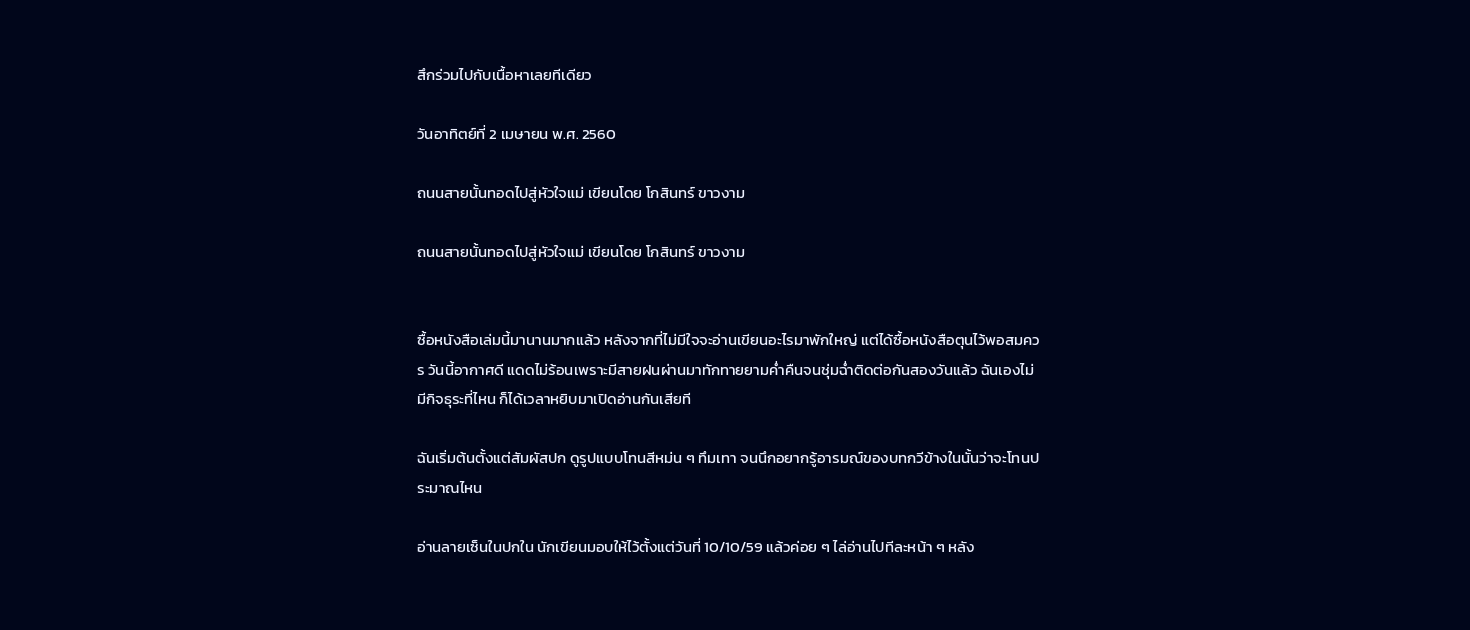สึกร่วมไปกับเนื้อหาเลยทีเดียว

วันอาทิตย์ที่ 2 เมษายน พ.ศ. 2560

ถนนสายนั้นทอดไปสู่หัวใจแม่ เขียนโดย โกสินทร์ ขาวงาม

ถนนสายนั้นทอดไปสู่หัวใจแม่ เขียนโดย โกสินทร์ ขาวงาม


ซื้อหนังสือเล่มนี้มานานมากแล้ว หลังจากที่ไม่มีใจจะอ่านเขียนอะไรมาพักใหญ่ แต่ได้ซื้อหนังสือตุนไว้พอสมควร วันนี้อากาศดี แดดไม่ร้อนเพราะมีสายฝนผ่านมาทักทายยามค่ำคืนจนชุ่มฉ่ำติดต่อกันสองวันแล้ว ฉันเองไม่มีกิจธุระที่ไหน ก็ได้เวลาหยิบมาเปิดอ่านกันเสียที

ฉันเริ่มต้นตั้งแต่สัมผัสปก ดูรูปแบบโทนสีหม่น ๆ ทึมเทา จนนึกอยากรู้อารมณ์ของบทกวีข้างในนั้นว่าจะโทนประมาณไหน

อ่านลายเซ็นในปกใน นักเขียนมอบให้ไว้ตั้งแต่วันที่ 10/10/59 แล้วค่อย ๆ ไล่อ่านไปทีละหน้า ๆ หลัง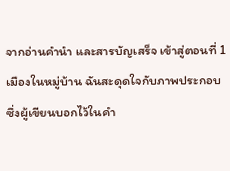จากอ่านคำนำ และสารบัญเสร็จ เข้าสู่ตอนที่ 1 เมืองในหมู่บ้าน ฉันสะดุดใจกับภาพประกอบซึ่งผู้เขียนบอกไว้ในคำ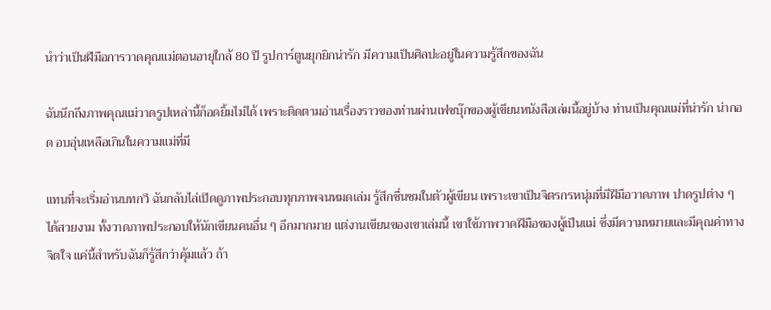นำว่าเป็นฝีมือการวาดคุณแม่ตอนอายุใกล้ 80 ปี รูปการ์ตูนยุกยิกน่ารัก มีความเป็นศิลปะอยู่ในความรู้สึกของฉัน

ฉันนึกถึงภาพคุณแม่วาดรูปเหล่านี้ก็อดยิ้มไม่ได้ เพราะติดตามอ่านเรื่องราวของท่านผ่านเฟซบุ๊กของผู้เขียนหนังสือเล่มนี้อยู่บ้าง ท่านเป็นคุณแม่ที่น่ารัก น่ากอด อบอุ่นเหลือเกินในความแม่ที่มี

แทนที่จะเริ่มอ่านบทกวี ฉันกลับไล่เปิดดูภาพประกอบทุกภาพจนหมดเล่ม รู้สึกชื่นชมในตัวผู้เขียน เพราะเขาเป็นจิตรกรหนุ่มที่มีฝีมือวาดภาพ ปาดรูปต่าง ๆ ได้สวยงาม ทั้งวาดภาพประกอบให้นักเขียนคนอื่น ๆ อีกมากมาย แต่งานเขียนของเขาเล่มนี้ เขาใช้ภาพวาดฝีมือของผู้เป็นแม่ ซึ่งมีความหมายและมีคุณค่าทางจิตใจ แค่นี้สำหรับฉันก็รู้สึกว่าคุ้มแล้ว ถ้า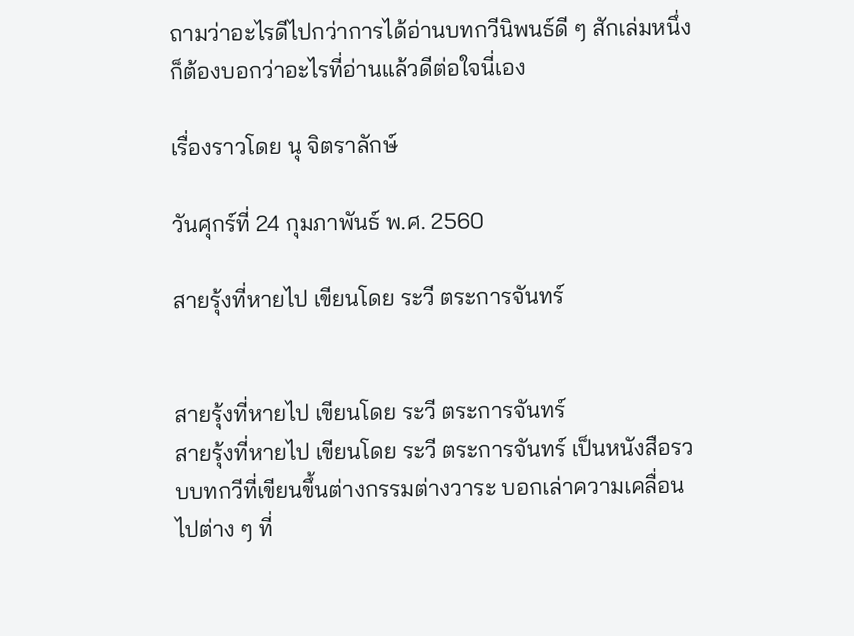ถามว่าอะไรดีไปกว่าการได้อ่านบทกวีนิพนธ์ดี ๆ สักเล่มหนึ่ง ก็ต้องบอกว่าอะไรที่อ่านแล้วดีต่อใจนี่เอง

เรื่องราวโดย นุ จิตราลักษ์

วันศุกร์ที่ 24 กุมภาพันธ์ พ.ศ. 2560

สายรุ้งที่หายไป เขียนโดย ระวี ตระการจันทร์


สายรุ้งที่หายไป เขียนโดย ระวี ตระการจันทร์
สายรุ้งที่หายไป เขียนโดย ระวี ตระการจันทร์ เป็นหนังสือรวบบทกวีที่เขียนขึ้นต่างกรรมต่างวาระ บอกเล่าความเคลื่อนไปต่าง ๆ ที่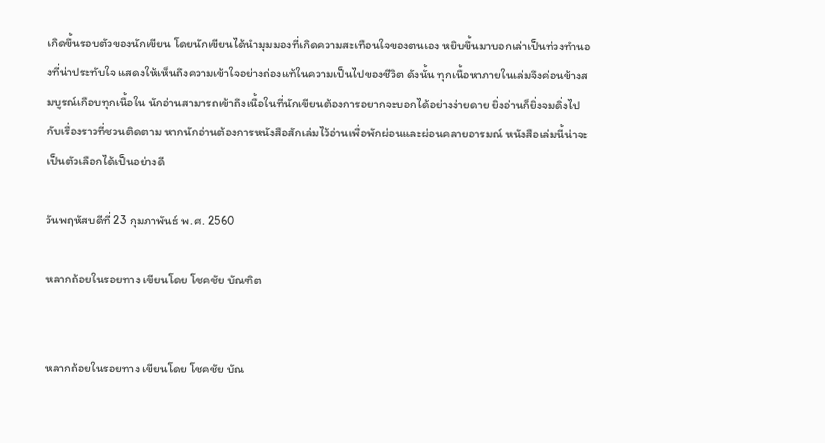เกิดขึ้นรอบตัวของนักเขียน โดยนักเขียนได้นำมุมมองที่เกิดความสะเทือนใจของตนเอง หยิบขึ้นมาบอกเล่าเป็นท่วงทำนองที่น่าประทับใจ แสดงให้เห็นถึงความเข้าใจอย่างถ่องแท้ในความเป็นไปของชีวิต ดังนั้น ทุกเนื้อหาภายในเล่มจึงค่อนข้างสมบูรณ์เกือบทุกเนื้อใน นักอ่านสามารถเข้าถึงเนื้อในที่นักเขียนต้องการอยากจะบอกได้อย่างง่ายดาย ยิ่งอ่านก็ยิ่งจมดิ่งไปกับเรื่องราวที่ชวนติดตาม หากนักอ่านต้องการหนังสือสักเล่มไว้อ่านเพื่อพักผ่อนและผ่อนคลายอารมณ์ หนังสือเล่มนี้น่าจะเป็นตัวเลือกได้เป็นอย่างดี

วันพฤหัสบดีที่ 23 กุมภาพันธ์ พ.ศ. 2560

หลากถ้อยในรอยทาง เขียนโดย โชคชัย บัณฑิต


หลากถ้อยในรอยทาง เขียนโดย โชคชัย บัณ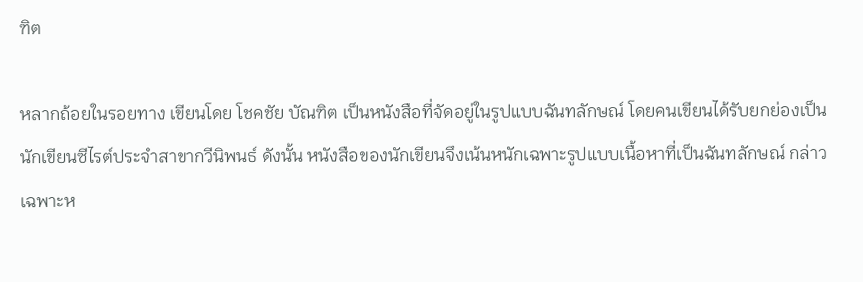ฑิต

หลากถ้อยในรอยทาง เขียนโดย โชคชัย บัณฑิต เป็นหนังสือที่จัดอยู่ในรูปแบบฉันทลักษณ์ โดยคนเขียนได้รับยกย่องเป็นนักเขียนซีไรต์ประจำสาขากวีนิพนธ์ ดังนั้น หนังสือของนักเขียนจึงเน้นหนักเฉพาะรูปแบบเนื้อหาที่เป็นฉันทลักษณ์ กล่าวเฉพาะห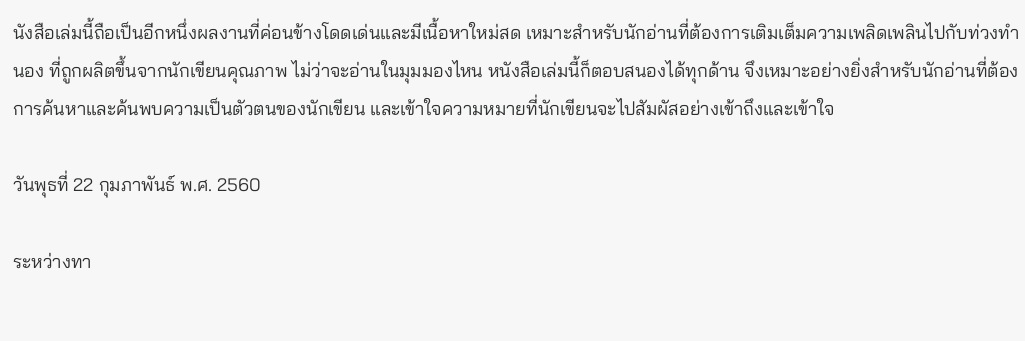นังสือเล่มนี้ถือเป็นอีกหนึ่งผลงานที่ค่อนข้างโดดเด่นและมีเนื้อหาใหม่สด เหมาะสำหรับนักอ่านที่ต้องการเติมเต็มความเพลิดเพลินไปกับท่วงทำนอง ที่ถูกผลิตขึ้นจากนักเขียนคุณภาพ ไม่ว่าจะอ่านในมุมมองไหน หนังสือเล่มนี้ก็ตอบสนองได้ทุกด้าน จึงเหมาะอย่างยิ่งสำหรับนักอ่านที่ต้องการค้นหาและค้นพบความเป็นตัวตนของนักเขียน และเข้าใจความหมายที่นักเขียนจะไปสัมผัสอย่างเข้าถึงและเข้าใจ

วันพุธที่ 22 กุมภาพันธ์ พ.ศ. 2560

ระหว่างทา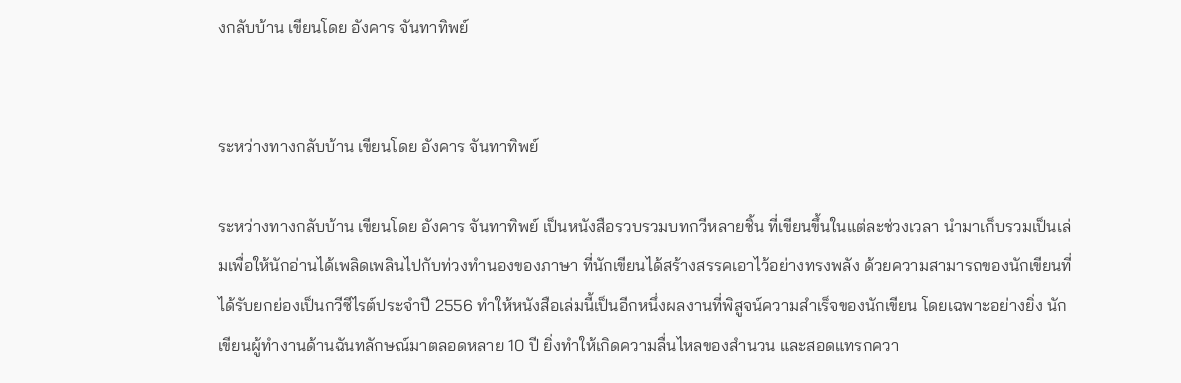งกลับบ้าน เขียนโดย อังคาร จันทาทิพย์


ระหว่างทางกลับบ้าน เขียนโดย อังคาร จันทาทิพย์

ระหว่างทางกลับบ้าน เขียนโดย อังคาร จันทาทิพย์ เป็นหนังสือรวบรวมบทกวีหลายชิ้น ที่เขียนขึ้นในแต่ละช่วงเวลา นำมาเก็บรวมเป็นเล่มเพื่อให้นักอ่านได้เพลิดเพลินไปกับท่วงทำนองของภาษา ที่นักเขียนได้สร้างสรรคเอาไว้อย่างทรงพลัง ด้วยความสามารถของนักเขียนที่ได้รับยกย่องเป็นกวีซีไรต์ประจำปี 2556 ทำให้หนังสือเล่มนี้เป็นอีกหนึ่งผลงานที่พิสูจน์ความสำเร็จของนักเขียน โดยเฉพาะอย่างยิ่ง นักเขียนผู้ทำงานด้านฉันทลักษณ์มาตลอดหลาย 10 ปี ยิ่งทำให้เกิดความลื่นไหลของสำนวน และสอดแทรกควา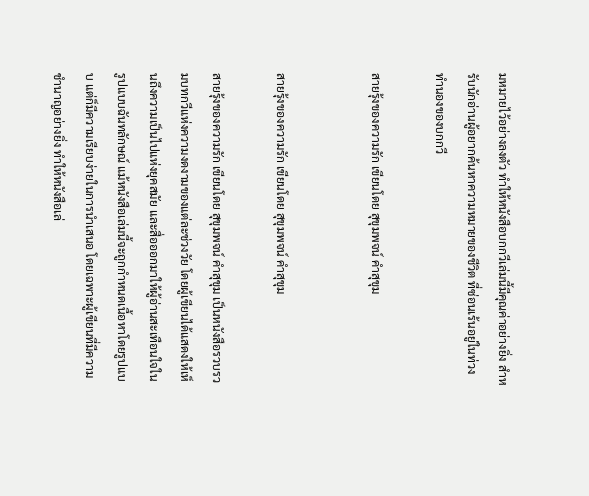มหมายไว้อย่างลงตัว ทำให้หนังสือบกกวีเล่มนี้มีคุณค่าอย่างยิ่ง สำหรับนักอ่านผู้อยากค้นหาความหมายของชีวิต ที่ซ่อนเร้นอยู่ในท่วงทำนองของบกกวี

สายรุ้งของความรัก เขียนโดย สุขุมพจน์ คำสุขุม


สายรุ้งของความรัก เขียนโดย สุขุมพจน์ คำสุขุม

สายรุ้งของความรัก เขียนโดย สุขุมพจน์ คำสุขุม เป็นหนังสือรวบรวมบทกวีแห่งความงดงามของแต่ละช่วงวัย โดยผู้เขียนได้แสดงให้เห็นถึงความเป็นไปแห่งยุคสมัย และสื่อออกมาให้ผู้อ่านสะเทือนใจในรูปแบบฉันทลักษณ์ แม้หนังสือเล่มนี้จะถูกกำหนดเนื้อหาโดยรูปแบบ แต่ก็มีความเรียบง่ายในการนำเสนอ โดยเฉพาะผู้เขียนที่มีความชำนาญอย่างยิ่ง ทำให้หนังสือเล่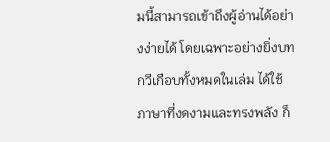มนี้สามารถเข้าถึงผู้อ่านได้อย่างง่ายได้ โดยเฉพาะอย่างยิ่งบทกวีเกือบทั้งหมดในเล่ม ได้ใช้ภาษาที่งดงามและทรงพลัง ก็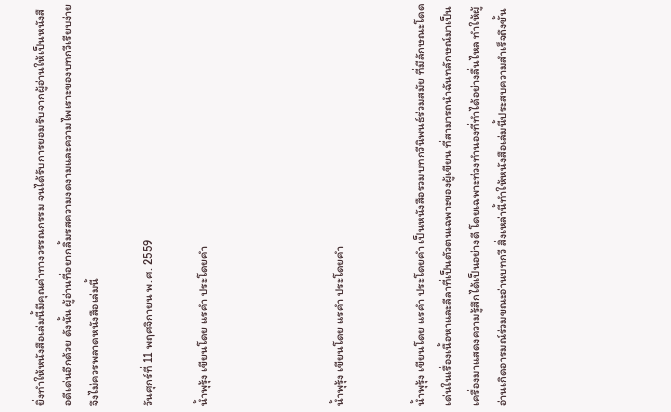ยิ่งทำให้หนังสือเล่มนี้มีคุณค่าทางวรรณกรรม จนได้รับการยอมรับจากผู้อ่านให้เป็นหนังสือดีเด่นอีกด้วย ดังนั้น ผู้อ่านที่อยากลิ้มรสความงดงามและความไพเราะของบทกวีเรียบง่าย จึงไม่ควรพลาดหนังสือเล่มนี้

วันศุกร์ที่ 11 พฤศจิกายน พ.ศ. 2559

น้ำพุรุ้ง เขียนโดย แรคำ ประโดยคำ




น้ำพุรุ้ง เขียนโดย แรคำ ประโดยคำ


น้ำพุรุ้ง เขียนโดย แรคำ ประโดยคำ เป็นหนังสือรวมบทกวีนิพนธ์ร่วมสมัย ที่มีลักษณะโดดเด่นในเรื่องเนื้อหาและลีลาที่เป็นตัวตนเฉพาะของผู้เขียน ที่สามารถนำฉันทลักษณ์มาเป็นเครื่องมาแสดงความรู้สึกได้เป็นอย่างดี โดยเฉพาะท่วงทำนองที่ทำได้อย่างลื่นไหล ทำให้ผู้อ่านเกิดอารมณ์ร่วมขณะอ่านบทกวี สิ่งเหล่านี้ทำให้หนังสือเล่มนี้ประสบความสำเร็จถึงขั้น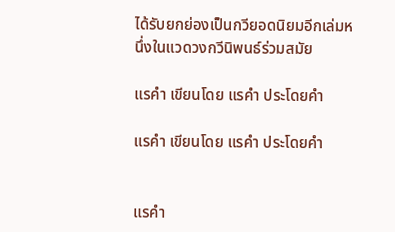ได้รับยกย่องเป็นกวียอดนิยมอีกเล่มหนึ่งในแวดวงกวีนิพนธ์ร่วมสมัย

แรคำ เขียนโดย แรคำ ประโดยคำ

แรคำ เขียนโดย แรคำ ประโดยคำ


แรคำ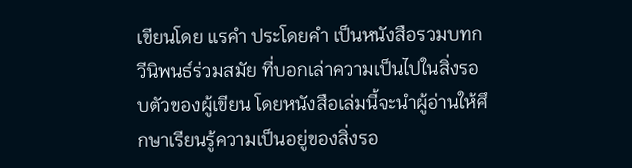เขียนโดย แรคำ ประโดยคำ เป็นหนังสือรวมบทกวีนิพนธ์ร่วมสมัย ที่บอกเล่าความเป็นไปในสิ่งรอบตัวของผู้เขียน โดยหนังสือเล่มนี้จะนำผู้อ่านให้ศึกษาเรียนรู้ความเป็นอยู่ของสิ่งรอ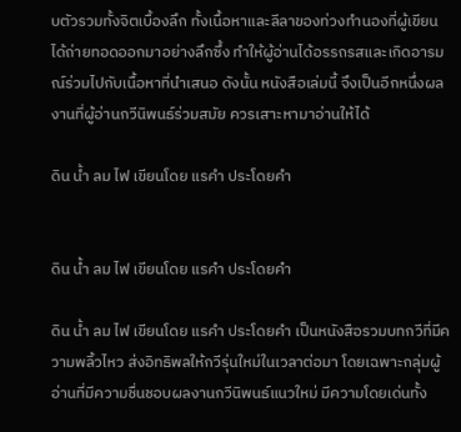บตัวรวมทั้งจิตเบื้องลึก ทั้งเนื้อหาและลีลาของท่วงทำนองที่ผู้เขียนได้ถ่ายทอดออกมาอย่างลึกซึ้ง ทำให้ผู้อ่านได้อรรถรสและเกิดอารมณ์ร่วมไปกับเนื้อหาที่นำเสนอ ดังนั้น หนังสือเล่มนี้ จึงเป็นอีกหนึ่งผลงานที่ผู้อ่านกวีนิพนธ์ร่วมสมัย ควรเสาะหามาอ่านให้ได้

ดิน น้ำ ลม ไฟ เขียนโดย แรคำ ประโดยคำ


ดิน น้ำ ลม ไฟ เขียนโดย แรคำ ประโดยคำ

ดิน น้ำ ลม ไฟ เขียนโดย แรคำ ประโดยคำ เป็นหนังสือรวมบทกวีที่มีความพลิ้วไหว ส่งอิทธิพลให้กวีรุ่นใหม่ในเวลาต่อมา โดยเฉพาะกลุ่มผู้อ่านที่มีความชื่นชอบผลงานกวีนิพนธ์แนวใหม่ มีความโดยเด่นทั้ง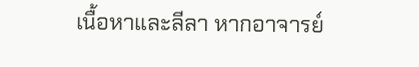เนื้อหาและลีลา หากอาจารย์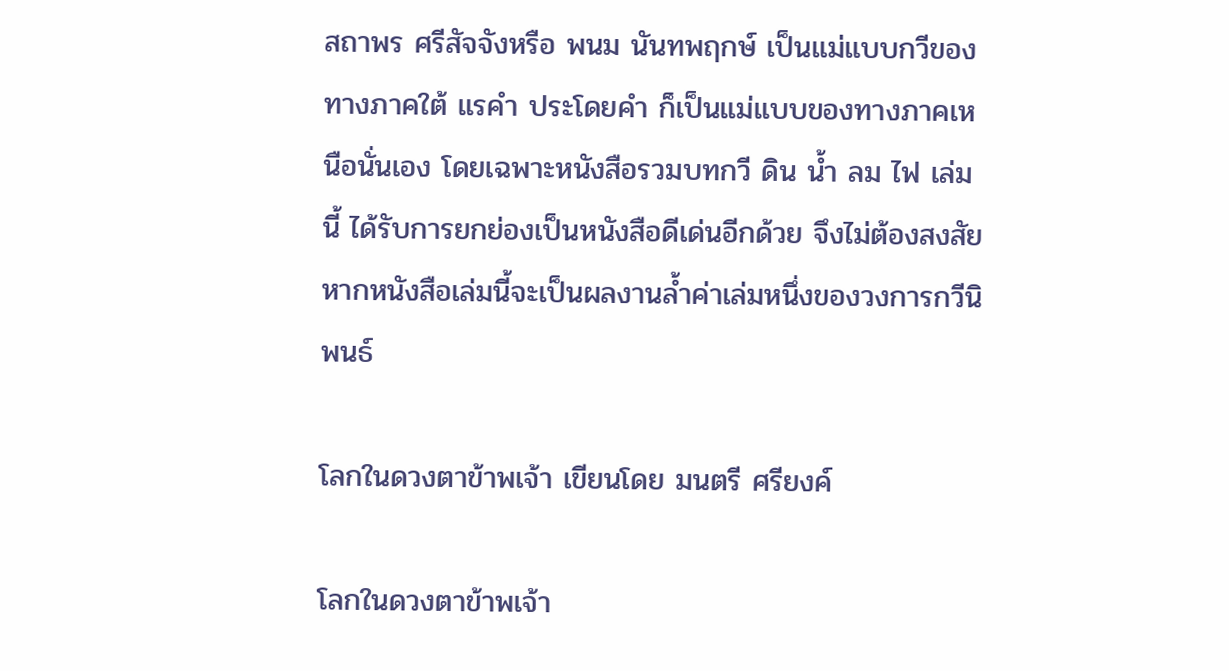สถาพร ศรีสัจจังหรือ พนม นันทพฤกษ์ เป็นแม่แบบกวีของทางภาคใต้ แรคำ ประโดยคำ ก็เป็นแม่แบบของทางภาคเหนือนั่นเอง โดยเฉพาะหนังสือรวมบทกวี ดิน น้ำ ลม ไฟ เล่มนี้ ได้รับการยกย่องเป็นหนังสือดีเด่นอีกด้วย จึงไม่ต้องสงสัย หากหนังสือเล่มนี้จะเป็นผลงานล้ำค่าเล่มหนึ่งของวงการกวีนิพนธ์

โลกในดวงตาข้าพเจ้า เขียนโดย มนตรี ศรียงค์

โลกในดวงตาข้าพเจ้า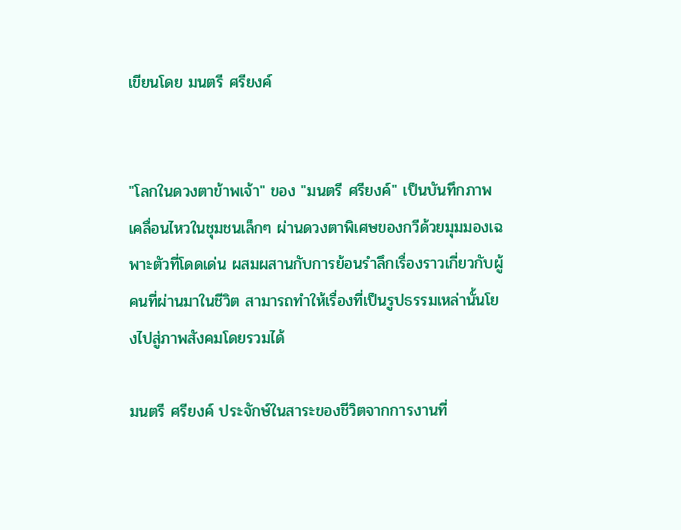เขียนโดย มนตรี ศรียงค์


"โลกในดวงตาข้าพเจ้า" ของ "มนตรี ศรียงค์" เป็นบันทึกภาพเคลื่อนไหวในชุมชนเล็กๆ ผ่านดวงตาพิเศษของกวีด้วยมุมมองเฉพาะตัวที่โดดเด่น ผสมผสานกับการย้อนรำลึกเรื่องราวเกี่ยวกับผู้คนที่ผ่านมาในชีวิต สามารถทำให้เรื่องที่เป็นรูปธรรมเหล่านั้นโยงไปสู่ภาพสังคมโดยรวมได้

มนตรี ศรียงค์ ประจักษ์ในสาระของชีวิตจากการงานที่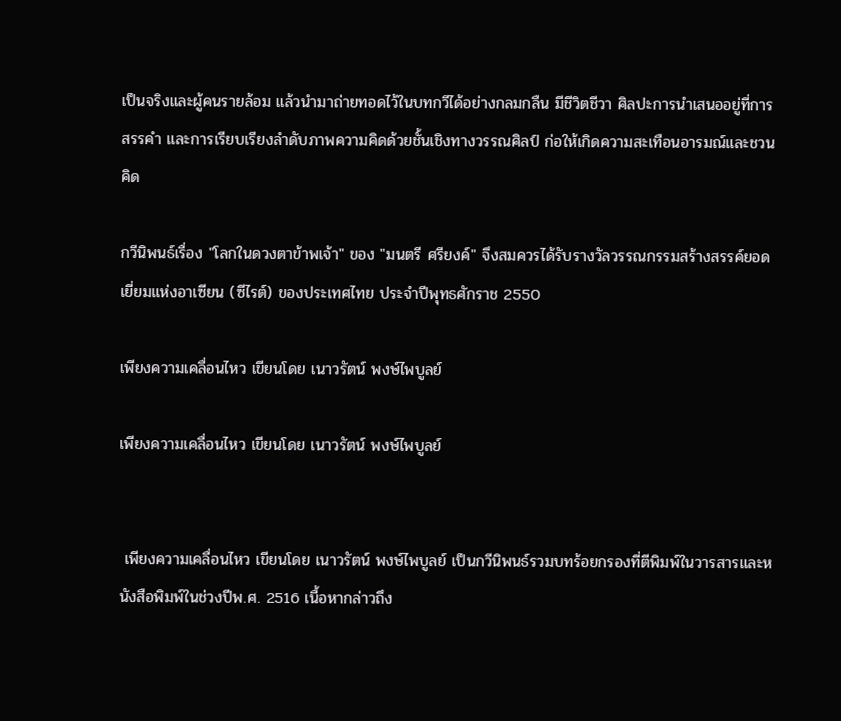เป็นจริงและผู้คนรายล้อม แล้วนำมาถ่ายทอดไว้ในบทกวีได้อย่างกลมกลืน มีชีวิตชีวา ศิลปะการนำเสนออยู่ที่การสรรคำ และการเรียบเรียงลำดับภาพความคิดด้วยชั้นเชิงทางวรรณศิลป์ ก่อให้เกิดความสะเทือนอารมณ์และชวนคิด

กวีนิพนธ์เรื่อง "โลกในดวงตาข้าพเจ้า" ของ "มนตรี ศรียงค์" จึงสมควรได้รับรางวัลวรรณกรรมสร้างสรรค์ยอดเยี่ยมแห่งอาเซียน (ซีไรต์) ของประเทศไทย ประจำปีพุทธศักราช 2550

เพียงความเคลื่อนไหว เขียนโดย เนาวรัตน์ พงษ์ไพบูลย์

เพียงความเคลื่อนไหว เขียนโดย เนาวรัตน์ พงษ์ไพบูลย์


 เพียงความเคลื่อนไหว เขียนโดย เนาวรัตน์ พงษ์ไพบูลย์ เป็นกวีนิพนธ์รวมบทร้อยกรองที่ตีพิมพ์ในวารสารและหนังสือพิมพ์ในช่วงปีพ.ศ. 2516 เนื้อหากล่าวถึง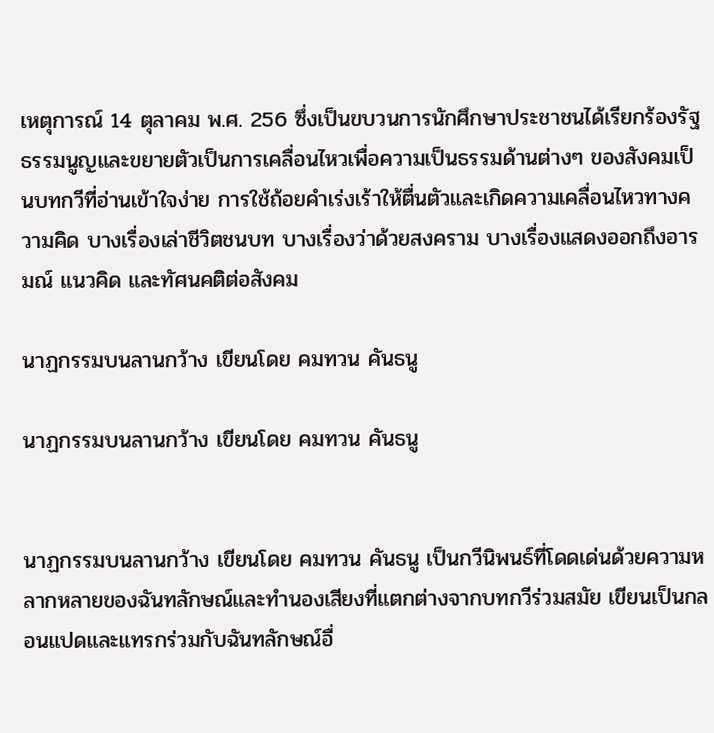เหตุการณ์ 14 ตุลาคม พ.ศ. 256 ซึ่งเป็นขบวนการนักศึกษาประชาชนได้เรียกร้องรัฐธรรมนูญและขยายตัวเป็นการเคลื่อนไหวเพื่อความเป็นธรรมด้านต่างๆ ของสังคมเป็นบทกวีที่อ่านเข้าใจง่าย การใช้ถ้อยคำเร่งเร้าให้ตื่นตัวและเกิดความเคลื่อนไหวทางความคิด บางเรื่องเล่าชีวิตชนบท บางเรื่องว่าด้วยสงคราม บางเรื่องแสดงออกถึงอารมณ์ แนวคิด และทัศนคติต่อสังคม

นาฏกรรมบนลานกว้าง เขียนโดย คมทวน คันธนู

นาฏกรรมบนลานกว้าง เขียนโดย คมทวน คันธนู


นาฏกรรมบนลานกว้าง เขียนโดย คมทวน คันธนู เป็นกวีนิพนธ์ที่โดดเด่นด้วยความหลากหลายของฉันทลักษณ์และทำนองเสียงที่แตกต่างจากบทกวีร่วมสมัย เขียนเป็นกลอนแปดและแทรกร่วมกับฉันทลักษณ์อื่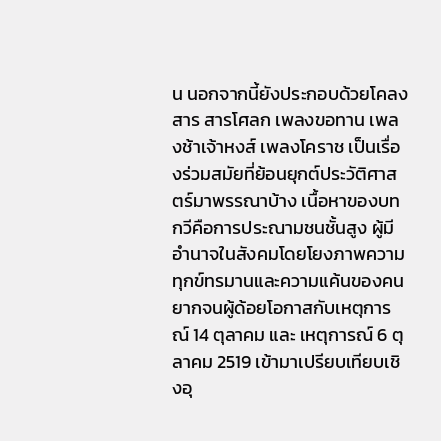น นอกจากนี้ยังประกอบด้วยโคลงสาร สารโศลก เพลงขอทาน เพลงช้าเจ้าหงส์ เพลงโคราช เป็นเรื่องร่วมสมัยที่ย้อนยุกต์ประวัติศาสตร์มาพรรณาบ้าง เนื้อหาของบทกวีคือการประณามชนชั้นสูง ผู้มีอำนาจในสังคมโดยโยงภาพความทุกข์ทรมานและความแค้นของคนยากจนผู้ด้อยโอกาสกับเหตุการณ์ 14 ตุลาคม และ เหตุการณ์ 6 ตุลาคม 2519 เข้ามาเปรียบเทียบเชิงอุ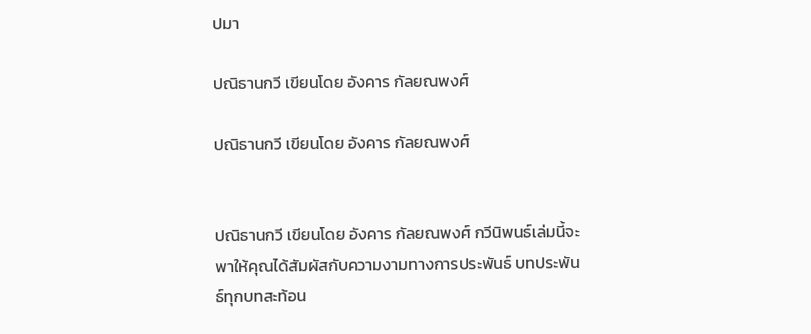ปมา

ปณิธานกวี เขียนโดย อังคาร กัลยณพงศ์

ปณิธานกวี เขียนโดย อังคาร กัลยณพงศ์


ปณิธานกวี เขียนโดย อังคาร กัลยณพงศ์ กวีนิพนธ์เล่มนี้จะพาให้คุณได้สัมผัสกับความงามทางการประพันธ์ บทประพันธ์ทุกบทสะท้อน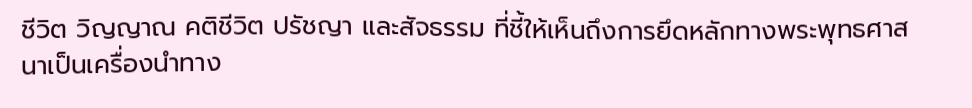ชีวิต วิญญาณ คติชีวิต ปรัชญา และสัจธรรม ที่ชี้ให้เห็นถึงการยึดหลักทางพระพุทธศาสนาเป็นเครื่องนำทาง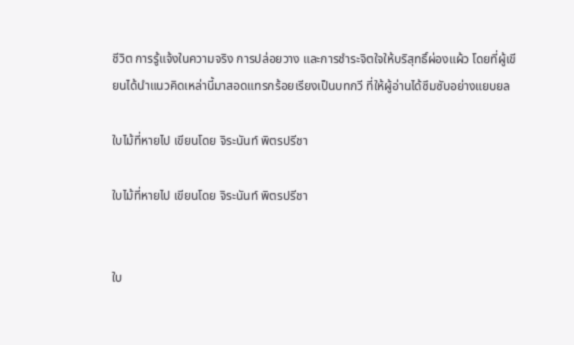ชีวิต การรู้แจ้งในความจริง การปล่อยวาง และการชำระจิตใจให้บริสุทธิ์ผ่องแผ้ว โดยที่ผู้เขียนได้นำแนวคิดเหล่านี้มาสอดแทรกร้อยเรียงเป็นบทกวี ที่ให้ผู้อ่านได้ซึมซับอย่างแยบยล

ใบไม้ที่หายไป เขียนโดย จิระนันท์ พิตรปรีชา

ใบไม้ที่หายไป เขียนโดย จิระนันท์ พิตรปรีชา


ใบ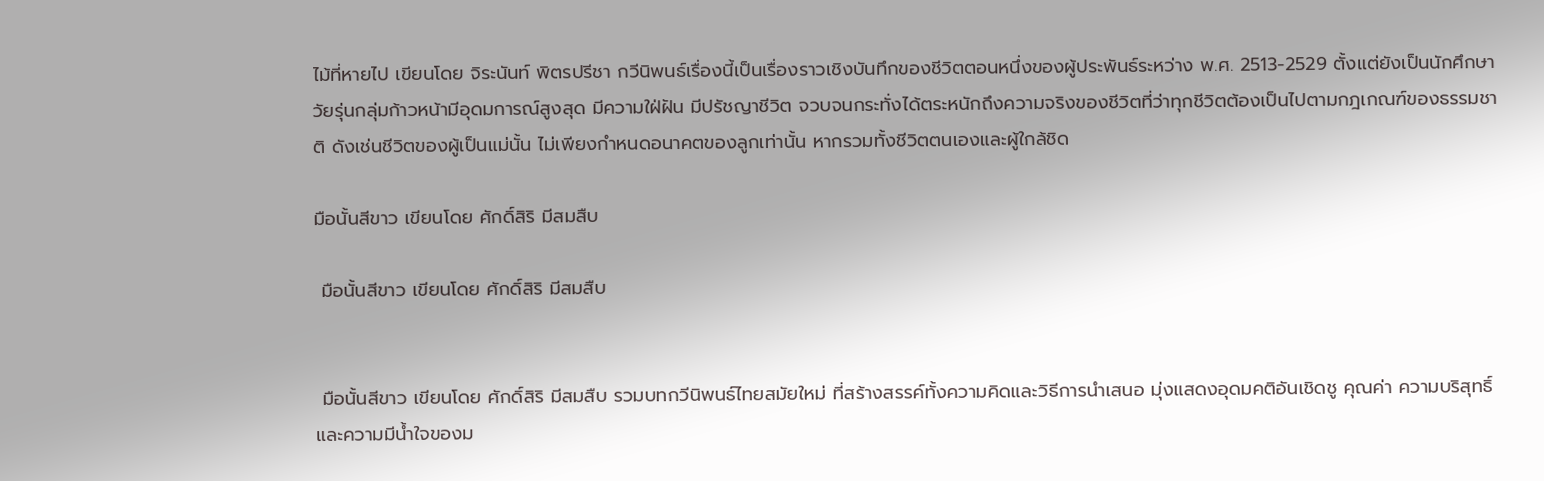ไม้ที่หายไป เขียนโดย จิระนันท์ พิตรปรีชา กวีนิพนธ์เรื่องนี้เป็นเรื่องราวเชิงบันทึกของชีวิตตอนหนึ่งของผู้ประพันธ์ระหว่าง พ.ศ. 2513-2529 ตั้งแต่ยังเป็นนักศึกษาวัยรุ่นกลุ่มก้าวหน้ามีอุดมการณ์สูงสุด มีความใฝ่ฝัน มีปรัชญาชีวิต จวบจนกระทั่งได้ตระหนักถึงความจริงของชีวิตที่ว่าทุกชีวิตต้องเป็นไปตามกฎเกณฑ์ของธรรมชาติ ดังเช่นชีวิตของผู้เป็นแม่นั้น ไม่เพียงกำหนดอนาคตของลูกเท่านั้น หากรวมทั้งชีวิตตนเองและผู้ใกล้ชิด

มือนั้นสีขาว เขียนโดย ศักดิ์สิริ มีสมสืบ

 มือนั้นสีขาว เขียนโดย ศักดิ์สิริ มีสมสืบ


 มือนั้นสีขาว เขียนโดย ศักดิ์สิริ มีสมสืบ รวมบทกวีนิพนธ์ไทยสมัยใหม่ ที่สร้างสรรค์ทั้งความคิดและวิธีการนำเสนอ มุ่งแสดงอุดมคติอันเชิดชู คุณค่า ความบริสุทธิ์และความมีน้ำใจของม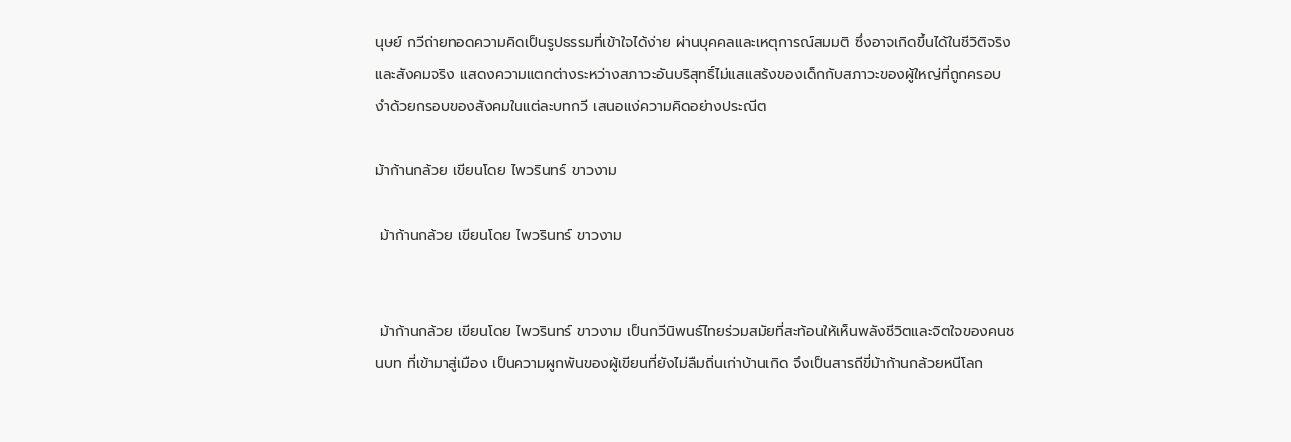นุษย์ กวีถ่ายทอดความคิดเป็นรูปธรรมที่เข้าใจได้ง่าย ผ่านบุคคลและเหตุการณ์สมมติ ซึ่งอาจเกิดขึ้นได้ในชีวิติจริงและสังคมจริง แสดงความแตกต่างระหว่างสภาวะอันบริสุทธิ์ไม่แสแสร้งของเด็กกับสภาวะของผู้ใหญ่ที่ถูกครอบงำด้วยกรอบของสังคมในแต่ละบทกวี เสนอแง่ความคิดอย่างประณีต

ม้าก้านกล้วย เขียนโดย ไพวรินทร์ ขาวงาม

 ม้าก้านกล้วย เขียนโดย ไพวรินทร์ ขาวงาม


 ม้าก้านกล้วย เขียนโดย ไพวรินทร์ ขาวงาม เป็นกวีนิพนธ์ไทยร่วมสมัยที่สะท้อนให้เห็นพลังชีวิตและจิตใจของคนชนบท ที่เข้ามาสู่เมือง เป็นความผูกพันของผู้เขียนที่ยังไม่ลืมถิ่นเก่าบ้านเกิด จึงเป็นสารถีขี่ม้าก้านกล้วยหนีโลก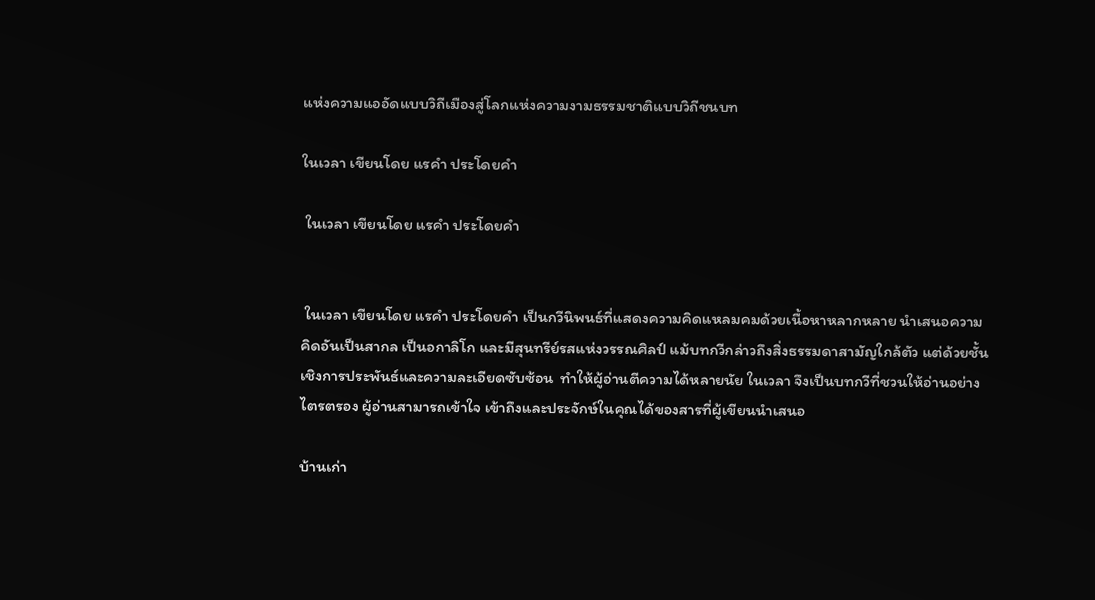แห่งความแออัดแบบวิถีเมืองสู่โลกแห่งความงามธรรมชาติแบบวิถีชนบท

ในเวลา เขียนโดย แรคำ ประโดยคำ

 ในเวลา เขียนโดย แรคำ ประโดยคำ


 ในเวลา เขียนโดย แรคำ ประโดยคำ เป็นกวีนิพนธ์ที่แสดงความคิดแหลมคมด้วยเนื้อหาหลากหลาย นำเสนอความคิดอันเป็นสากล เป็นอกาลิโก และมีสุนทรีย์รสแห่งวรรณศิลป์ แม้บทกวีกล่าวถึงสิ่งธรรมดาสามัญใกล้ตัว แต่ด้วยชั้นเชิงการประพันธ์และความละเอียดซับซ้อน  ทำให้ผู้อ่านตีความได้หลายนัย ในเวลา จึงเป็นบทกวีที่ชวนให้อ่านอย่างไตรตรอง ผู้อ่านสามารถเข้าใจ เข้าถึงและประจักษ์ในคุณได้ของสารที่ผู้เขียนนำเสนอ

บ้านเก่า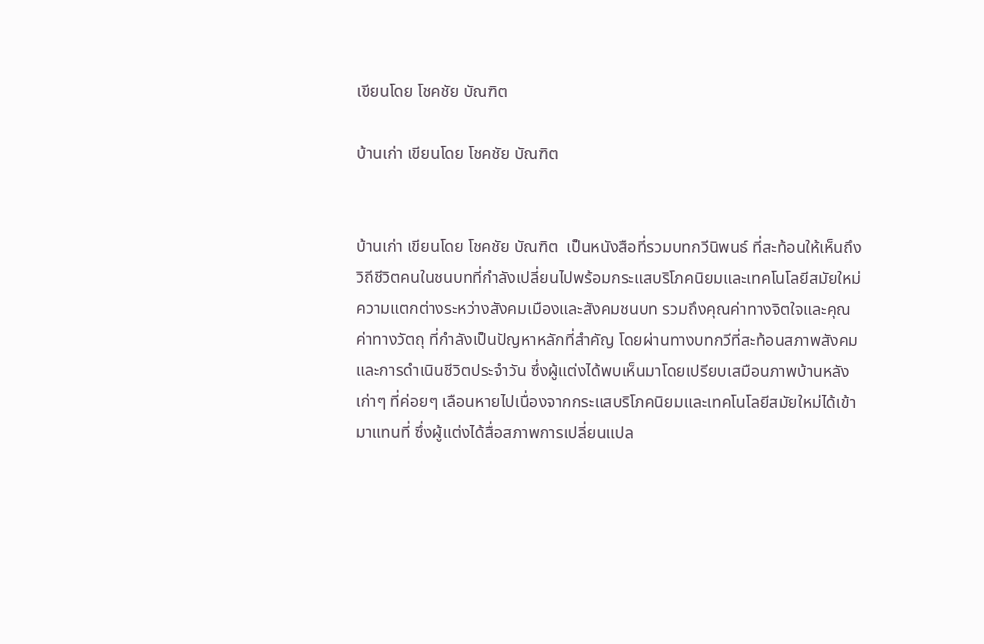เขียนโดย โชคชัย บัณฑิต

บ้านเก่า เขียนโดย โชคชัย บัณฑิต


บ้านเก่า เขียนโดย โชคชัย บัณฑิต  เป็นหนังสือที่รวมบทกวีนิพนธ์ ที่สะท้อนให้เห็นถึงวิถีชีวิตคนในชนบทที่กำลังเปลี่ยนไปพร้อมกระแสบริโภคนิยมและเทคโนโลยีสมัยใหม่ ความแตกต่างระหว่างสังคมเมืองและสังคมชนบท รวมถึงคุณค่าทางจิตใจและคุณค่าทางวัตถุ ที่กำลังเป็นปัญหาหลักที่สำคัญ โดยผ่านทางบทกวีที่สะท้อนสภาพสังคม และการดำเนินชีวิตประจำวัน ซึ่งผู้แต่งได้พบเห็นมาโดยเปรียบเสมือนภาพบ้านหลังเก่าๆ ที่ค่อยๆ เลือนหายไปเนื่องจากกระแสบริโภคนิยมและเทคโนโลยีสมัยใหม่ได้เข้ามาแทนที่ ซึ่งผู้แต่งได้สื่อสภาพการเปลี่ยนแปล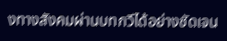งทางสังคมผ่านบทกวีได้อย่างชัดเจน